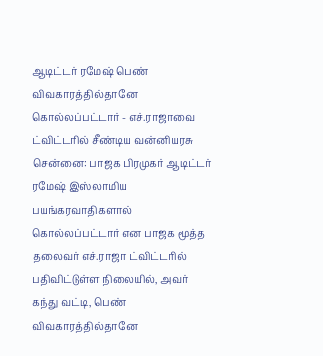ஆடிட்டர் ரமேஷ் பெண் விவகாரத்தில்தானே கொல்லப்பட்டார் - எச்.ராஜாவை ட்விட்டரில் சீண்டிய வன்னியரசு
சென்னை: பாஜக பிரமுகர் ஆடிட்டர் ரமேஷ் இஸ்லாமிய பயங்கரவாதிகளால் கொல்லப்பட்டார் என பாஜக மூத்த தலைவர் எச்.ராஜா ட்விட்டரில் பதிவிட்டுள்ள நிலையில், அவர் கந்து வட்டி, பெண் விவகாரத்தில்தானே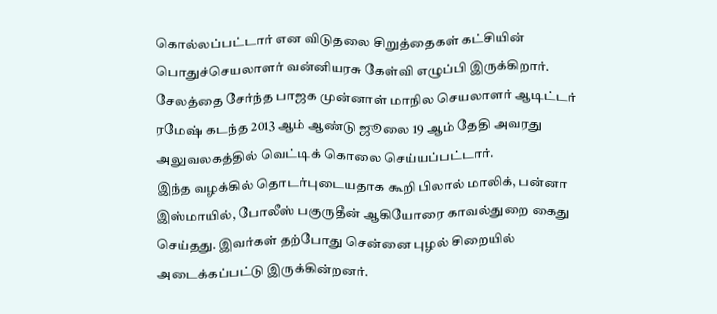கொல்லப்பட்டார் என விடுதலை சிறுத்தைகள் கட்சியின் பொதுச்செயலாளர் வன்னியரசு கேள்வி எழுப்பி இருக்கிறார்.
சேலத்தை சேர்ந்த பாஜக முன்னாள் மாநில செயலாளர் ஆடிட்டர் ரமேஷ் கடந்த 2013 ஆம் ஆண்டு ஜூலை 19 ஆம் தேதி அவரது அலுவலகத்தில் வெட்டிக் கொலை செய்யப்பட்டார்.
இந்த வழக்கில் தொடர்புடையதாக கூறி பிலால் மாலிக், பன்னா இஸ்மாயில், போலீஸ் பகுருதீன் ஆகியோரை காவல்துறை கைது செய்தது. இவர்கள் தற்போது சென்னை புழல் சிறையில் அடைக்கப்பட்டு இருக்கின்றனர்.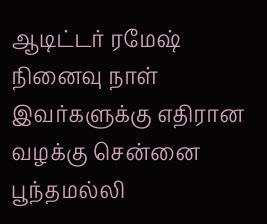ஆடிட்டர் ரமேஷ் நினைவு நாள்
இவர்களுக்கு எதிரான வழக்கு சென்னை பூந்தமல்லி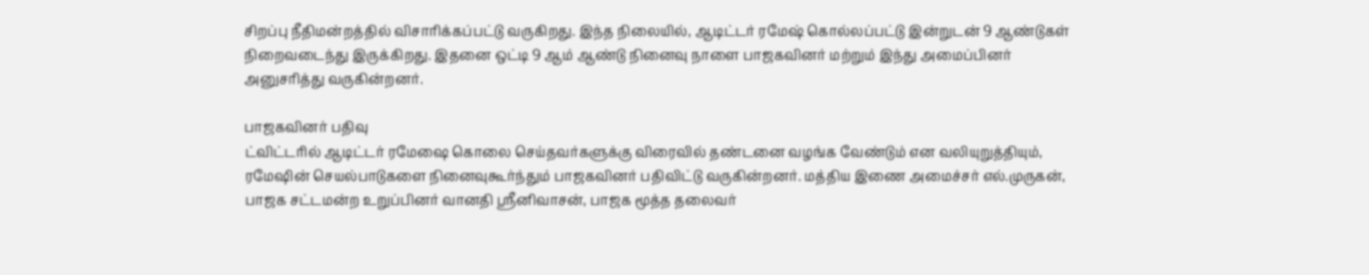சிறப்பு நீதிமன்றத்தில் விசாரிக்கப்பட்டு வருகிறது. இந்த நிலையில், ஆடிட்டர் ரமேஷ் கொல்லப்பட்டு இன்றுடன் 9 ஆண்டுகள் நிறைவடைந்து இருக்கிறது. இதனை ஒட்டி 9 ஆம் ஆண்டு நினைவு நாளை பாஜகவினர் மற்றும் இந்து அமைப்பினர் அனுசரித்து வருகின்றனர்.

பாஜகவினர் பதிவு
ட்விட்டரில் ஆடிட்டர் ரமேஷை கொலை செய்தவர்களுக்கு விரைவில் தண்டனை வழங்க வேண்டும் என வலியுறுத்தியும், ரமேஷின் செயல்பாடுகளை நினைவுகூர்ந்தும் பாஜகவினர் பதிவிட்டு வருகின்றனர். மத்திய இணை அமைச்சர் எல்.முருகன், பாஜக சட்டமன்ற உறுப்பினர் வானதி ஸ்ரீனிவாசன், பாஜக மூத்த தலைவர்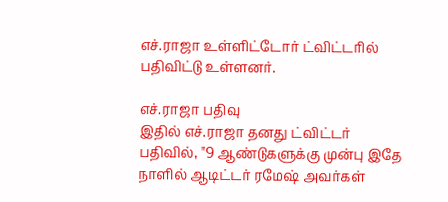எச்.ராஜா உள்ளிட்டோர் ட்விட்டரில் பதிவிட்டு உள்ளனர்.

எச்.ராஜா பதிவு
இதில் எச்.ராஜா தனது ட்விட்டர் பதிவில், "9 ஆண்டுகளுக்கு முன்பு இதே நாளில் ஆடிட்டர் ரமேஷ் அவர்கள்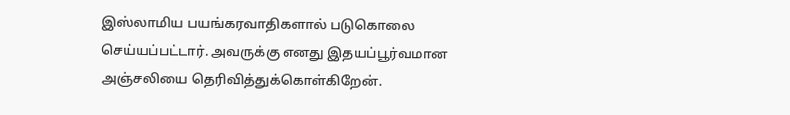இஸ்லாமிய பயங்கரவாதிகளால் படுகொலை செய்யப்பட்டார். அவருக்கு எனது இதயப்பூர்வமான அஞ்சலியை தெரிவித்துக்கொள்கிறேன்.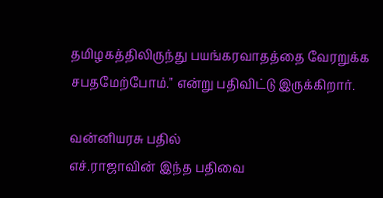தமிழகத்திலிருந்து பயங்கரவாதத்தை வேரறுக்க சபதமேற்போம்." என்று பதிவிட்டு இருக்கிறார்.

வன்னியரசு பதில்
எச்.ராஜாவின் இந்த பதிவை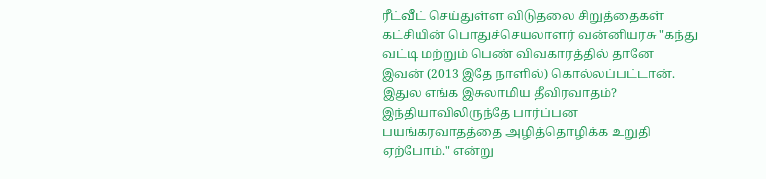ரீட்வீட் செய்துள்ள விடுதலை சிறுத்தைகள் கட்சியின் பொதுச்செயலாளர் வன்னியரசு "கந்து வட்டி மற்றும் பெண் விவகாரத்தில் தானே இவன் (2013 இதே நாளில்) கொல்லப்பட்டான். இதுல எங்க இசுலாமிய தீவிரவாதம்? இந்தியாவிலிருந்தே பார்ப்பன பயங்கரவாதத்தை அழித்தொழிக்க உறுதி ஏற்போம்." என்று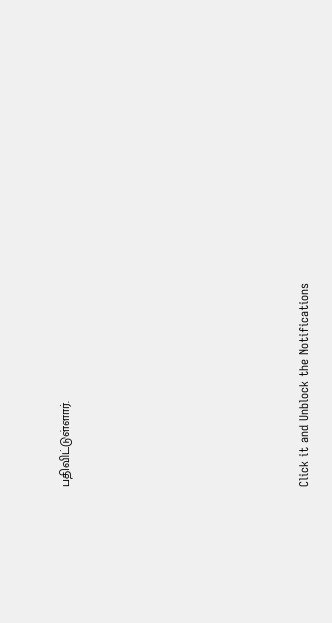பதிவிட்டுள்ளார்.












Click it and Unblock the Notifications